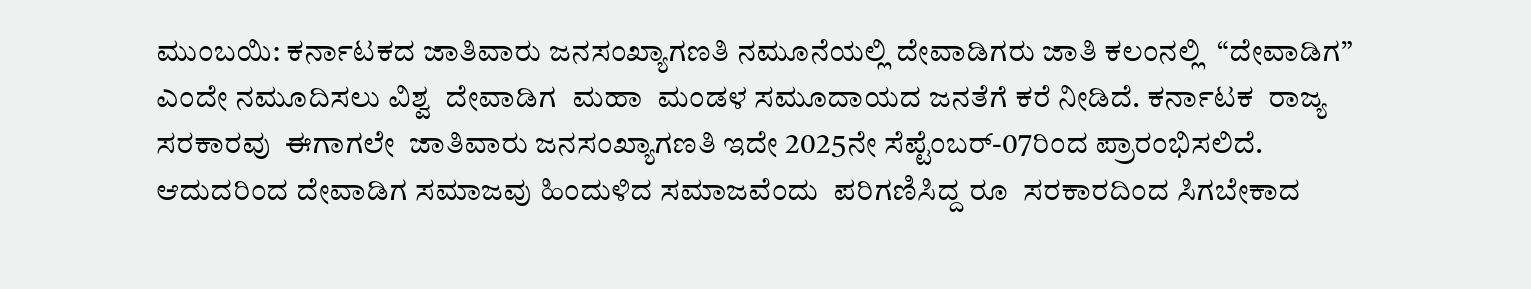ಮುಂಬಯಿ: ಕರ್ನಾಟಕದ ಜಾತಿವಾರು ಜನಸಂಖ್ಯಾಗಣತಿ ನಮೂನೆಯಲ್ಲಿ ದೇವಾಡಿಗರು ಜಾತಿ ಕಲಂನಲ್ಲಿ  “ದೇವಾಡಿಗ” ಎಂದೇ ನಮೂದಿಸಲು ವಿಶ್ವ  ದೇವಾಡಿಗ  ಮಹಾ  ಮಂಡಳ ಸಮೂದಾಯದ ಜನತೆಗೆ ಕರೆ ನೀಡಿದೆ. ಕರ್ನಾಟಕ  ರಾಜ್ಯ ಸರಕಾರವು  ಈಗಾಗಲೇ  ಜಾತಿವಾರು ಜನಸಂಖ್ಯಾಗಣತಿ ಇದೇ 2025ನೇ ಸೆಪ್ಟೆಂಬರ್-07ರಿಂದ ಪ್ರಾರಂಭಿಸಲಿದೆ. ಆದುದರಿಂದ ದೇವಾಡಿಗ ಸಮಾಜವು ಹಿಂದುಳಿದ ಸಮಾಜವೆಂದು  ಪರಿಗಣಿಸಿದ್ದ ರೂ  ಸರಕಾರದಿಂದ ಸಿಗಬೇಕಾದ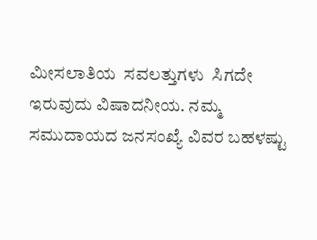ಮೀಸಲಾತಿಯ  ಸವಲತ್ತುಗಳು  ಸಿಗದೇ  ಇರುವುದು ವಿಷಾದನೀಯ. ನಮ್ಮ ಸಮುದಾಯದ ಜನಸಂಖ್ಯೆ ವಿವರ ಬಹಳಷ್ಟು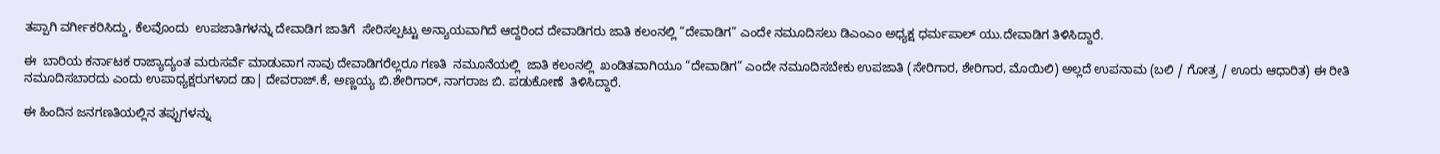ತಪ್ಪಾಗಿ ವರ್ಗೀಕರಿಸಿದ್ದು, ಕೆಲವೊಂದು  ಉಪಜಾತಿಗಳನ್ನು ದೇವಾಡಿಗ ಜಾತಿಗೆ  ಸೇರಿಸಲ್ಪಟ್ಟು ಅನ್ಯಾಯವಾಗಿದೆ ಆದ್ದರಿಂದ ದೇವಾಡಿಗರು ಜಾತಿ ಕಲಂನಲ್ಲಿ “ದೇವಾಡಿಗ” ಎಂದೇ ನಮೂದಿಸಲು ಡಿಎಂಎಂ ಅಧ್ಯಕ್ಷ ಧರ್ಮಪಾಲ್ ಯು.ದೇವಾಡಿಗ ತಿಳಿಸಿದ್ದಾರೆ.

ಈ  ಬಾರಿಯ ಕರ್ನಾಟಕ ರಾಜ್ಯಾದ್ಯಂತ ಮರುಸರ್ವೆ ಮಾಡುವಾಗ ನಾವು ದೇವಾಡಿಗರೆಲ್ಲರೂ ಗಣತಿ  ನಮೂನೆಯಲ್ಲಿ  ಜಾತಿ ಕಲಂನಲ್ಲಿ  ಖಂಡಿತವಾಗಿಯೂ “ದೇವಾಡಿಗ” ಎಂದೇ ನಮೂದಿಸಬೇಕು ಉಪಜಾತಿ (ಸೇರಿಗಾರ, ಶೇರಿಗಾರ, ಮೊಯಿಲಿ) ಅಲ್ಲದೆ ಉಪನಾಮ (ಬಲಿ / ಗೋತ್ರ / ಊರು ಆಧಾರಿತ) ಈ ರೀತಿ   ನಮೂದಿಸಬಾರದು ಎಂದು ಉಪಾಧ್ಯಕ್ಷರುಗಳಾದ ಡಾ| ದೇವರಾಜ್.ಕೆ, ಅಣ್ಣಯ್ಯ ಬಿ.ಶೇರಿಗಾರ್, ನಾಗರಾಜ ಬಿ. ಪಡುಕೋಣೆ  ತಿಳಿಸಿದ್ದಾರೆ.

ಈ ಹಿಂದಿನ ಜನಗಣತಿಯಲ್ಲಿನ ತಪ್ಪುಗಳನ್ನು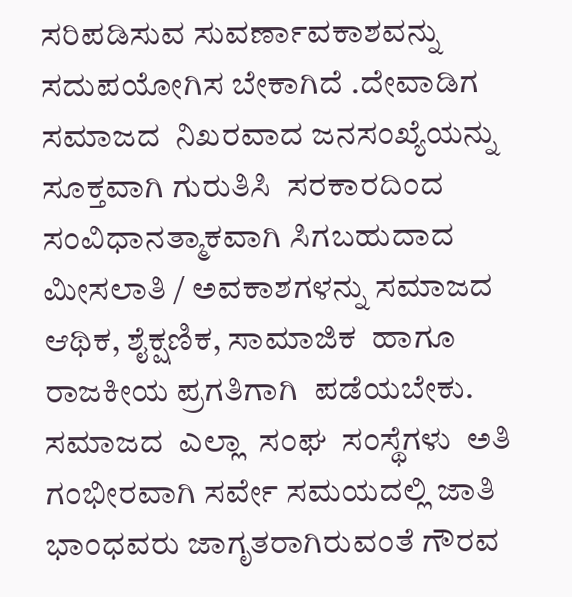ಸರಿಪಡಿಸುವ ಸುವರ್ಣಾವಕಾಶವನ್ನು ಸದುಪಯೋಗಿಸ ಬೇಕಾಗಿದೆ .ದೇವಾಡಿಗ  ಸಮಾಜದ  ನಿಖರವಾದ ಜನಸಂಖ್ಯೆಯನ್ನು ಸೂಕ್ತವಾಗಿ ಗುರುತಿಸಿ  ಸರಕಾರದಿಂದ  ಸಂವಿಧಾನತ್ಮಾಕವಾಗಿ ಸಿಗಬಹುದಾದ  ಮೀಸಲಾತಿ / ಅವಕಾಶಗಳನ್ನು ಸಮಾಜದ ಆಥಿಕ, ಶೈಕ್ಷಣಿಕ, ಸಾಮಾಜಿಕ  ಹಾಗೂ  ರಾಜಕೀಯ ಪ್ರಗತಿಗಾಗಿ  ಪಡೆಯಬೇಕು. ಸಮಾಜದ  ಎಲ್ಲಾ  ಸಂಘ  ಸಂಸ್ಥೆಗಳು  ಅತಿ ಗಂಭೀರವಾಗಿ ಸರ್ವೇ ಸಮಯದಲ್ಲಿ ಜಾತಿ ಭಾಂಧವರು ಜಾಗೃತರಾಗಿರುವಂತೆ ಗೌರವ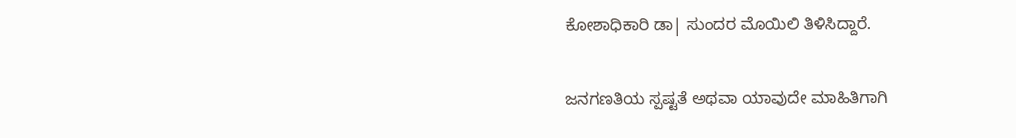ಕೋಶಾಧಿಕಾರಿ ಡಾ| ಸುಂದರ ಮೊಯಿಲಿ ತಿಳಿಸಿದ್ದಾರೆ.

ಜನಗಣತಿಯ ಸ್ಪಷ್ಟತೆ ಅಥವಾ ಯಾವುದೇ ಮಾಹಿತಿಗಾಗಿ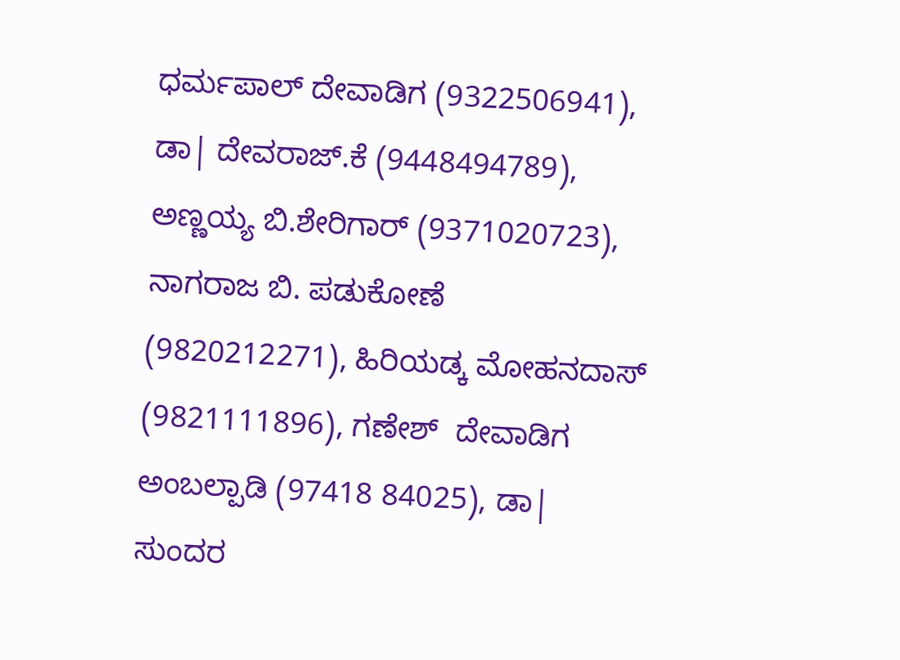ಧರ್ಮಪಾಲ್ ದೇವಾಡಿಗ (9322506941), ಡಾ| ದೇವರಾಜ್.ಕೆ (9448494789), ಅಣ್ಣಯ್ಯ ಬಿ.ಶೇರಿಗಾರ್ (9371020723), ನಾಗರಾಜ ಬಿ. ಪಡುಕೋಣೆ (9820212271), ಹಿರಿಯಡ್ಕ ಮೋಹನದಾಸ್ (9821111896), ಗಣೇಶ್  ದೇವಾಡಿಗ  ಅಂಬಲ್ಪಾಡಿ (97418 84025), ಡಾ| ಸುಂದರ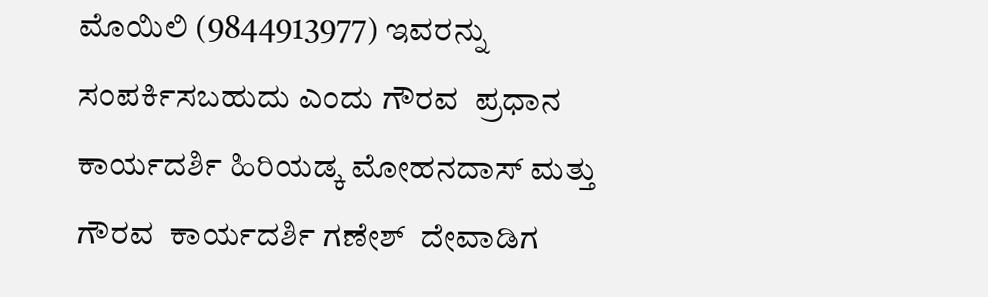ಮೊಯಿಲಿ (9844913977) ಇವರನ್ನು ಸಂಪರ್ಕಿಸಬಹುದು ಎಂದು ಗೌರವ  ಪ್ರಧಾನ ಕಾರ್ಯದರ್ಶಿ ಹಿರಿಯಡ್ಕ ಮೋಹನದಾಸ್ ಮತ್ತು  ಗೌರವ  ಕಾರ್ಯದರ್ಶಿ ಗಣೇಶ್  ದೇವಾಡಿಗ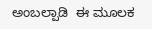ಅಂಬಲ್ಪಾಡಿ  ಈ ಮೂಲಕ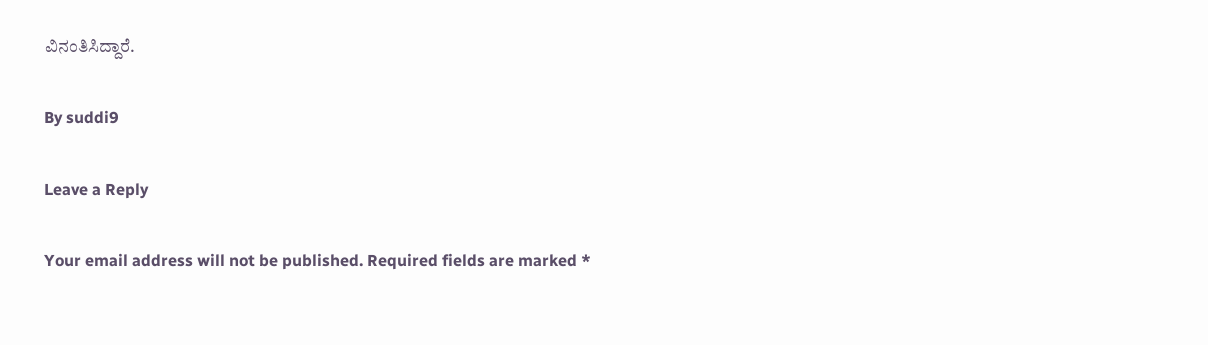ವಿನಂತಿಸಿದ್ದಾರೆ.

By suddi9

Leave a Reply

Your email address will not be published. Required fields are marked *